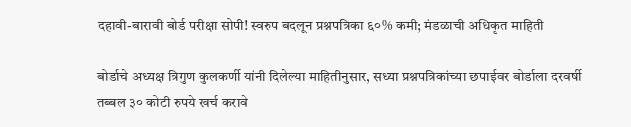दहावी-बारावी बोर्ड परीक्षा सोपी! स्वरुप बदलून प्रश्नपत्रिका ६०% कमी; मंडळाची अधिकृत माहिती

बोर्डाचे अध्यक्ष त्रिगुण कुलकर्णी यांनी दिलेल्या माहितीनुसार, सध्या प्रश्नपत्रिकांच्या छपाईवर बोर्डाला दरवर्षी तब्बल ३० कोटी रुपये खर्च करावे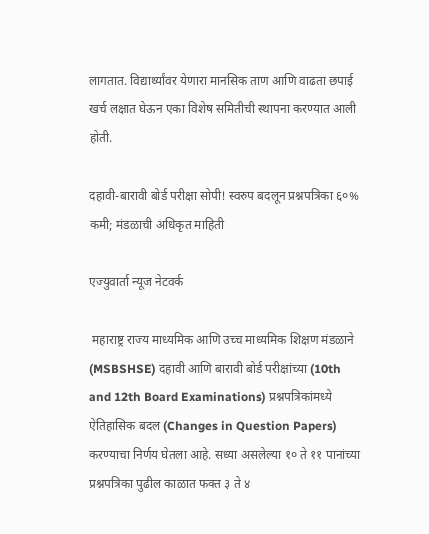लागतात. विद्यार्थ्यांवर येणारा मानसिक ताण आणि वाढता छपाई खर्च लक्षात घेऊन एका विशेष समितीची स्थापना करण्यात आली होती.

दहावी-बारावी बोर्ड परीक्षा सोपी! स्वरुप बदलून प्रश्नपत्रिका ६०% कमी; मंडळाची अधिकृत माहिती

एज्युवार्ता न्यूज नेटवर्क

 महाराष्ट्र राज्य माध्यमिक आणि उच्च माध्यमिक शिक्षण मंडळाने (MSBSHSE) दहावी आणि बारावी बोर्ड परीक्षांच्या (10th and 12th Board Examinations) प्रश्नपत्रिकांमध्ये ऐतिहासिक बदल (Changes in Question Papers) करण्याचा निर्णय घेतला आहे. सध्या असलेल्या १० ते ११ पानांच्या प्रश्नपत्रिका पुढील काळात फक्त ३ ते ४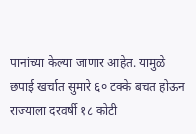पानांच्या केल्या जाणार आहेत. यामुळे छपाई खर्चात सुमारे ६० टक्के बचत होऊन राज्याला दरवर्षी १८ कोटी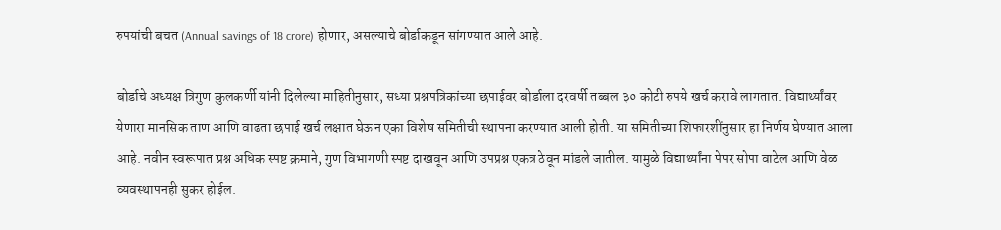रुपयांची बचत (Annual savings of 18 crore) होणार, असल्याचे बोर्डाकडून सांगण्यात आले आहे.

बोर्डाचे अध्यक्ष त्रिगुण कुलकर्णी यांनी दिलेल्या माहितीनुसार, सध्या प्रश्नपत्रिकांच्या छपाईवर बोर्डाला दरवर्षी तब्बल ३० कोटी रुपये खर्च करावे लागतात. विद्यार्थ्यांवर येणारा मानसिक ताण आणि वाढता छपाई खर्च लक्षात घेऊन एका विशेष समितीची स्थापना करण्यात आली होती. या समितीच्या शिफारशींनुसार हा निर्णय घेण्यात आला आहे. नवीन स्वरूपात प्रश्न अधिक स्पष्ट क्रमाने, गुण विभागणी स्पष्ट दाखवून आणि उपप्रश्न एकत्र ठेवून मांडले जातील. यामुळे विद्यार्थ्यांना पेपर सोपा वाटेल आणि वेळ व्यवस्थापनही सुकर होईल.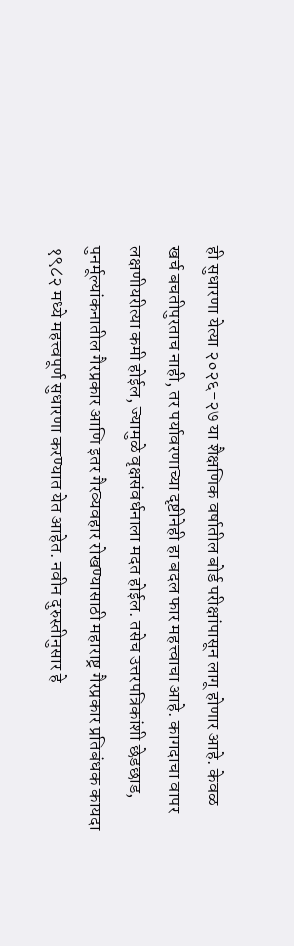ही सुधारणा येत्या २०२६-२७ या शैक्षणिक वर्षातील बोर्ड परीक्षांपासून लागू होणार आहे. केवळ खर्च बचतीपुरताच नाही, तर पर्यावरणाच्या दृष्टीनेही हा बदल फार महत्त्वाचा आहे. कागदाचा वापर लक्षणीयरीत्या कमी होईल, ज्यामुळे वृक्षसंवर्धनाला मदत होईल. तसेच उत्तरपत्रिकांशी छेडछाड, पुनर्मूल्यांकनातील गैरप्रकार आणि इतर गैरव्यवहार रोखण्यासाठी महाराष्ट्र गैरप्रकार प्रतिबंधक कायदा १९८२ मध्ये महत्त्वपूर्ण सुधारणा करण्यात येत आहेत. नवीन दुरुस्तीनुसार हे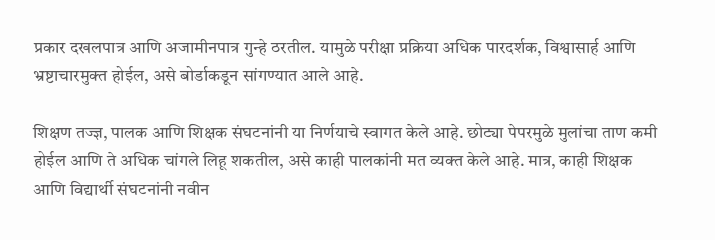प्रकार दखलपात्र आणि अजामीनपात्र गुन्हे ठरतील. यामुळे परीक्षा प्रक्रिया अधिक पारदर्शक, विश्वासार्ह आणि भ्रष्टाचारमुक्त होईल, असे बोर्डाकडून सांगण्यात आले आहे.

शिक्षण तज्ज्ञ, पालक आणि शिक्षक संघटनांनी या निर्णयाचे स्वागत केले आहे. छोट्या पेपरमुळे मुलांचा ताण कमी होईल आणि ते अधिक चांगले लिहू शकतील, असे काही पालकांनी मत व्यक्त केले आहे. मात्र, काही शिक्षक आणि विद्यार्थी संघटनांनी नवीन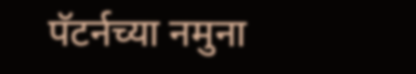पॅटर्नच्या नमुना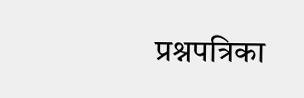प्रश्नपत्रिका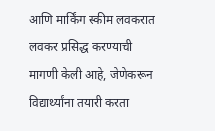आणि मार्किंग स्कीम लवकरात लवकर प्रसिद्ध करण्याची मागणी केली आहे, जेणेकरून विद्यार्थ्यांना तयारी करता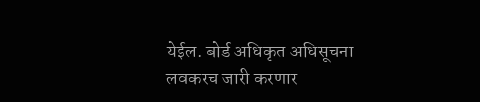येईल. बोर्ड अधिकृत अधिसूचना लवकरच जारी करणार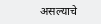असल्याचे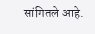सांगितले आहे.